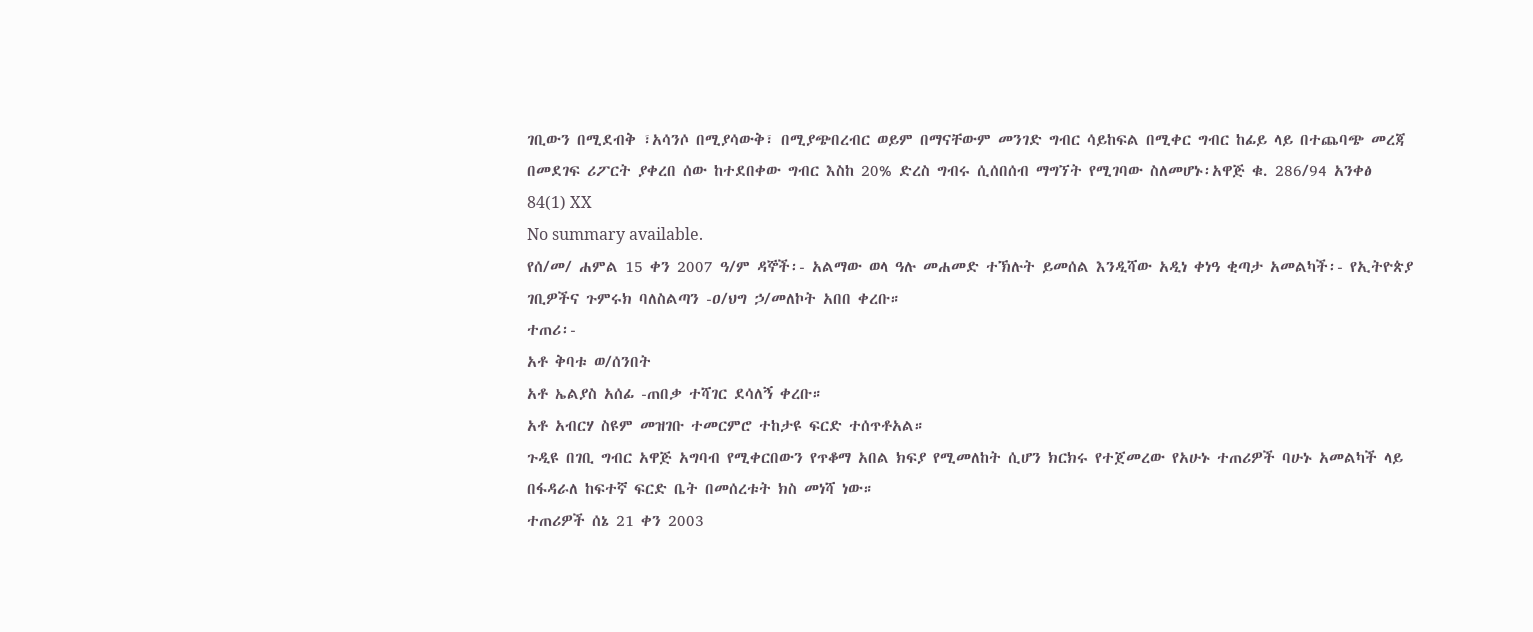ገቢውን በሚደብቅ ፣አሳንሶ በሚያሳውቅ፣ በሚያጭበረብር ወይም በማናቸውም መንገድ ግብር ሳይከፍል በሚቀር ግብር ከፊይ ላይ በተጨባጭ መረጃ በመደገፍ ሪፖርት ያቀረበ ሰው ከተደበቀው ግብር እስከ 20% ድረስ ግብሩ ሲሰበሰብ ማግኘት የሚገባው ስለመሆኑ፡አዋጅ ቁ. 286/94 አንቀፅ 84(1) XX
No summary available.
የሰ/መ/ ሐምል 15 ቀን 2007 ዓ/ም ዳኞች፡- አልማው ወላ ዓሉ መሐመድ ተኽሉት ይመሰል እንዲሻው አዲነ ቀነዓ ቂጣታ አመልካች፡- የኢትዮጵያ ገቢዎችና ጉምሩክ ባለስልጣን -ዐ/ህግ ኃ/መለኮት አበበ ቀረቡ።
ተጠሪ፡-
አቶ ቅባቱ ወ/ሰንበት
አቶ ኤልያስ አሰፊ -ጠበቃ ተሻገር ደሳለኝ ቀረቡ።
አቶ አብርሃ ስዩም መዝገቡ ተመርምሮ ተከታዩ ፍርድ ተሰጥቶአል።
ጉዲዩ በገቢ ግብር አዋጅ አግባብ የሚቀርበውን የጥቆማ አበል ክፍያ የሚመለከት ሲሆን ክርክሩ የተጀመረው የአሁኑ ተጠሪዎች ባሁኑ አመልካች ላይ በፋዳራለ ከፍተኛ ፍርድ ቤት በመሰረቱት ክስ መነሻ ነው።
ተጠሪዎች ሰኔ 21 ቀን 2003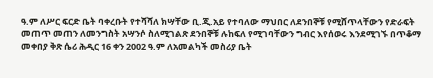ዓ.ም ለሥር ፍርድ ቤት ባቀረቡት የተሻሻለ ክሣቸው ቢ.ጂ.አይ የተባለው ማህበር ለደንበኞቹ የሚሸጥላቸውን የድራፍት መጠጥ መጠን ለመንግስት አሣንሶ ስለሚገልጽ ደንበኞቹ ሉከፍለ የሚገባቸውን ግብር እየሰወሩ እንደሚገኙ በጥቆማ መቀበያ ቅጽ ሴሪ ሕዲር 16 ቀን 2002 ዓ.ም ለአመልካች መስሪያ ቤት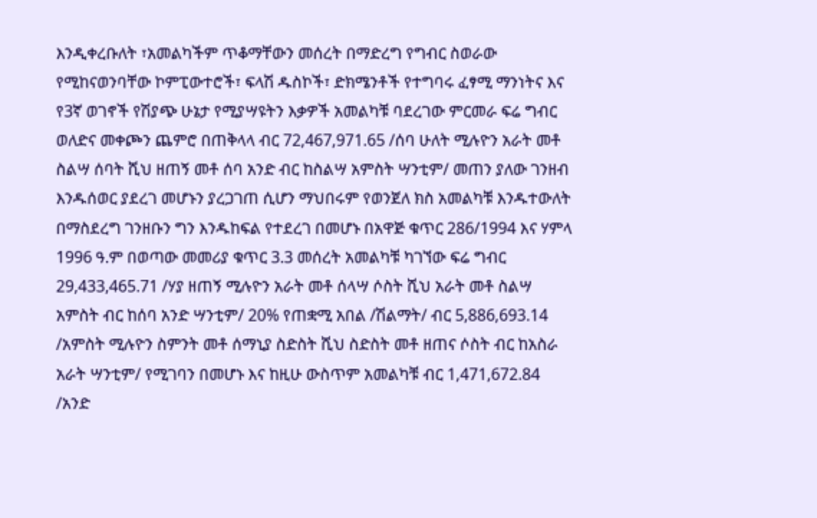እንዲቀረቡለት ፣አመልካችም ጥቆማቸውን መሰረት በማድረግ የግብር ስወራው የሚከናወንባቸው ኮምፒውተሮች፣ ፍላሽ ዱስኮች፣ ድክሜንቶች የተግባሩ ፈፃሚ ማንነትና እና የ3ኛ ወገኖች የሽያጭ ሁኔታ የሚያሣዩትን እቃዎች አመልካቹ ባደረገው ምርመራ ፍሬ ግብር ወለድና መቀጮን ጨምሮ በጠቅላላ ብር 72‚467‚971.65 /ሰባ ሁለት ሚሉዮን አራት መቶ ስልሣ ሰባት ሺህ ዘጠኝ መቶ ሰባ አንድ ብር ከስልሣ አምስት ሣንቲም/ መጠን ያለው ገንዘብ እንዱሰወር ያደረገ መሆኑን ያረጋገጠ ሲሆን ማህበሩም የወንጀለ ክስ አመልካቹ እንዱተውለት በማስደረግ ገንዘቡን ግን እንዱከፍል የተደረገ በመሆኑ በአዋጅ ቁጥር 286/1994 እና ሃምላ 1996 ዓ.ም በወጣው መመሪያ ቁጥር 3.3 መሰረት አመልካቹ ካገኘው ፍሬ ግብር 29,433,465.71 /ሃያ ዘጠኝ ሚሉዮን አራት መቶ ሰላሣ ሶስት ሺህ አራት መቶ ስልሣ አምስት ብር ከሰባ አንድ ሣንቲም/ 20% የጠቋሚ አበል /ሽልማት/ ብር 5‚886‚693.14 /አምስት ሚሉዮን ስምንት መቶ ሰማኒያ ስድስት ሺህ ስድስት መቶ ዘጠና ሶስት ብር ከአስራ አራት ሣንቲም/ የሚገባን በመሆኑ እና ከዚሁ ውስጥም አመልካቹ ብር 1‚471‚672.84 /አንድ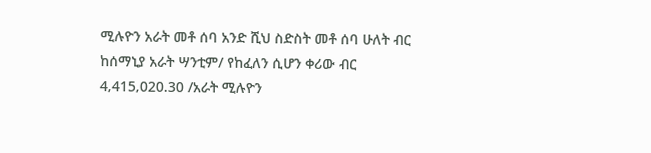ሚሉዮን አራት መቶ ሰባ አንድ ሺህ ስድስት መቶ ሰባ ሁለት ብር ከሰማኒያ አራት ሣንቲም/ የከፈለን ሲሆን ቀሪው ብር 4‚415‚020.30 /አራት ሚሉዮን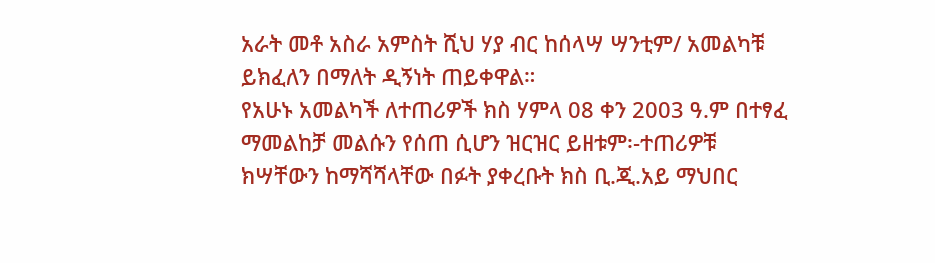አራት መቶ አስራ አምስት ሺህ ሃያ ብር ከሰላሣ ሣንቲም/ አመልካቹ ይክፈለን በማለት ዲኝነት ጠይቀዋል።
የአሁኑ አመልካች ለተጠሪዎች ክስ ሃምላ 08 ቀን 2003 ዓ.ም በተፃፈ ማመልከቻ መልሱን የሰጠ ሲሆን ዝርዝር ይዘቱም፡-ተጠሪዎቹ ክሣቸውን ከማሻሻላቸው በፉት ያቀረቡት ክስ ቢ.ጂ.አይ ማህበር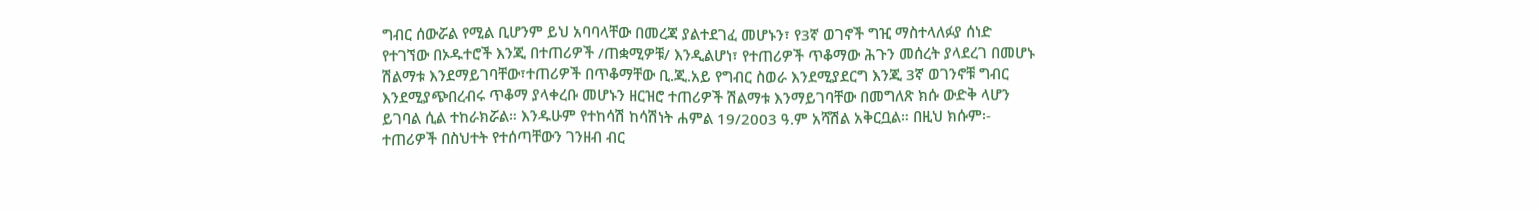ግብር ሰውሯል የሚል ቢሆንም ይህ አባባላቸው በመረጃ ያልተደገፈ መሆኑን፣ የ3ኛ ወገኖች ግዢ ማስተላለፉያ ሰነድ የተገኘው በኦዱተሮች እንጂ በተጠሪዎች /ጠቋሚዎቹ/ እንዲልሆነ፣ የተጠሪዎች ጥቆማው ሕጉን መሰረት ያላደረገ በመሆኑ ሽልማቱ እንደማይገባቸው፣ተጠሪዎች በጥቆማቸው ቢ.ጂ.አይ የግብር ስወራ እንደሚያደርግ እንጂ 3ኛ ወገንኖቹ ግብር እንደሚያጭበረብሩ ጥቆማ ያላቀረቡ መሆኑን ዘርዝሮ ተጠሪዎች ሽልማቱ እንማይገባቸው በመግለጽ ክሱ ውድቅ ላሆን ይገባል ሲል ተከራክሯል። እንዱሁም የተከሳሽ ከሳሽነት ሐምል 19/2003 ዓ.ም አሻሽል አቅርቧል። በዚህ ክሱም፡- ተጠሪዎች በስህተት የተሰጣቸውን ገንዘብ ብር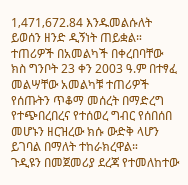1‚471‚672.84 እንዱመልሱለት ይወሰን ዘንድ ዲኝነት ጠይቋል።
ተጠሪዎች በአመልካች በቀረበባቸው ክስ ግንቦት 23 ቀን 2003 ዓ.ም በተፃፈ መልሣቸው አመልካቹ ተጠሪዎች የሰጡትን ጥቆማ መሰረት በማድረግ የተጭበረበረና የተሰወረ ግብር የሰበሰበ መሆኑን ዘርዝረው ክሱ ውድቅ ላሆን ይገባል በማለት ተከራክረዋል።
ጉዲዩን በመጀመሪያ ደረጃ የተመለከተው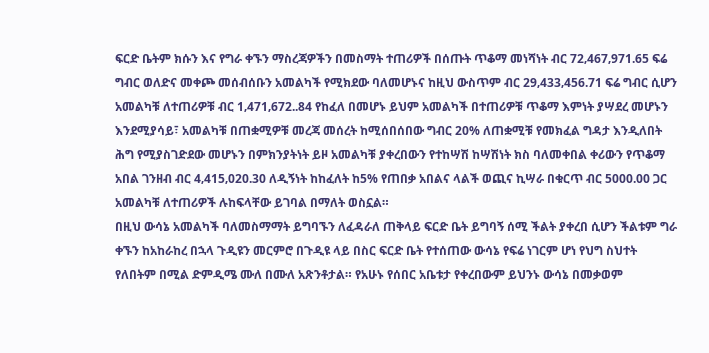ፍርድ ቤትም ክሱን እና የግራ ቀኙን ማስረጃዎችን በመስማት ተጠሪዎች በሰጡት ጥቆማ መነሻነት ብር 72‚467‚971.65 ፍሬ ግብር ወለድና መቀጮ መሰብሰቡን አመልካች የሚክደው ባለመሆኑና ከዚህ ውስጥም ብር 29‚433‚456.71 ፍሬ ግብር ሲሆን አመልካቹ ለተጠሪዎቹ ብር 1‚471‚672..84 የከፈለ በመሆኑ ይህም አመልካች በተጠሪዎቹ ጥቆማ እምነት ያሣደረ መሆኑን እንደሚያሳይ፣ አመልካቹ በጠቋሚዎቹ መረጃ መሰረት ከሚሰበሰበው ግብር 20% ለጠቋሚቹ የመክፈል ግዳታ እንዲለበት ሕግ የሚያስገድደው መሆኑን በምክንያትነት ይዞ አመልካቹ ያቀረበውን የተከሣሽ ከሣሽነት ክስ ባለመቀበል ቀሪውን የጥቆማ አበል ገንዘብ ብር 4‚415‚020.30 ለዲኝነት ከከፈለት ከ5% የጠበቃ አበልና ላልች ወጪና ኪሣራ በቁርጥ ብር 5000.00 ጋር አመልካቹ ለተጠሪዎች ሉከፍላቸው ይገባል በማለት ወስኗል።
በዚህ ውሳኔ አመልካች ባለመስማማት ይግባኙን ለፈዳራለ ጠቅላይ ፍርድ ቤት ይግባኝ ሰሚ ችልት ያቀረበ ሲሆን ችልቱም ግራ ቀኙን ከአከራከረ በኋላ ጉዲዩን መርምሮ በጉዲዩ ላይ በስር ፍርድ ቤት የተሰጠው ውሳኔ የፍሬ ነገርም ሆነ የህግ ስህተት የለበትም በሚል ድምዲሜ ሙለ በሙለ አጽንቶታል። የአሁኑ የሰበር አቤቱታ የቀረበውም ይህንኑ ውሳኔ በመቃወም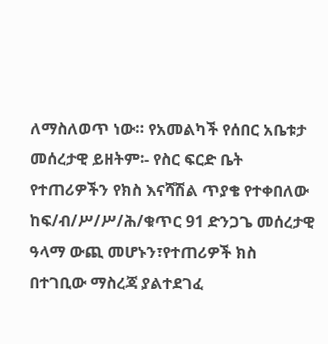ለማስለወጥ ነው። የአመልካች የሰበር አቤቱታ መሰረታዊ ይዘትም፡- የስር ፍርድ ቤት የተጠሪዎችን የክስ እናሻሽል ጥያቄ የተቀበለው ከፍ/ብ/ሥ/ሥ/ሕ/ቁጥር 91 ድንጋጌ መሰረታዊ ዓላማ ውጪ መሆኑን፣የተጠሪዎች ክስ በተገቢው ማስረጃ ያልተደገፈ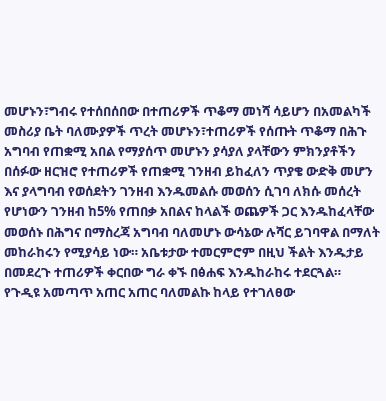መሆኑን፣ግብሩ የተሰበሰበው በተጠሪዎች ጥቆማ መነሻ ሳይሆን በአመልካች መስሪያ ቤት ባለሙያዎች ጥረት መሆኑን፣ተጠሪዎች የሰጡት ጥቆማ በሕጉ አግባብ የጠቋሚ አበል የማያሰጥ መሆኑን ያሳያለ ያላቸውን ምክንያቶችን በሰፉው ዘርዝሮ የተጠሪዎች የጠቋሚ ገንዘብ ይከፈለን ጥያቄ ውድቅ መሆን እና ያላግባብ የወሰደትን ገንዘብ እንዱመልሱ መወሰን ሲገባ ለክሱ መሰረት የሆነውን ገንዘብ ከ5% የጠበቃ አበልና ከላልች ወጨዎች ጋር እንዱከፈላቸው መወሰኑ በሕግና በማስረጃ አግባብ ባለመሆኑ ውሳኔው ሉሻር ይገባዋል በማለት መከራከሩን የሚያሳይ ነው። አቤቱታው ተመርምሮም በዚህ ችልት እንዱታይ በመደረጉ ተጠሪዎች ቀርበው ግራ ቀኙ በፅሐፍ እንዱከራከሩ ተደርጓል።
የጉዲዩ አመጣጥ አጠር አጠር ባለመልኩ ከላይ የተገለፀው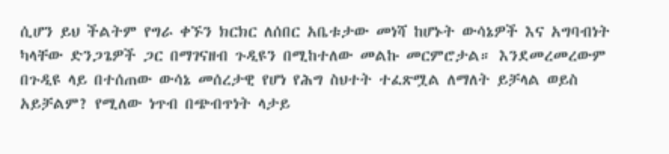ሲሆን ይህ ችልትም የግራ ቀኙን ክርክር ለሰበር አቤቱታው መነሻ ከሆኑት ውሳኔዎች እና አግባብነት ካላቸው ድንጋጌዎች ጋር በማገናዘብ ጉዲዩን በሚከተለው መልኩ መርምሮታል። እንደመረመረውም በጉዲዩ ላይ በተሰጠው ውሳኔ መሰረታዊ የሆነ የሕግ ስህተት ተፈጽሟል ለማለት ይቻላል ወይስ አይቻልም? የሚለው ነጥብ በጭብጥነት ላታይ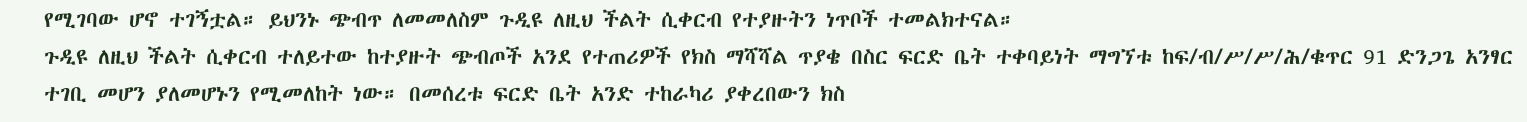የሚገባው ሆኖ ተገኝቷል። ይህንኑ ጭብጥ ለመመለስም ጉዲዩ ለዚህ ችልት ሲቀርብ የተያዙትን ነጥቦች ተመልክተናል።
ጉዲዩ ለዚህ ችልት ሲቀርብ ተለይተው ከተያዙት ጭብጦች አንደ የተጠሪዎች የክስ ማሻሻል ጥያቄ በስር ፍርድ ቤት ተቀባይነት ማግኘቱ ከፍ/ብ/ሥ/ሥ/ሕ/ቁጥር 91 ድንጋጌ አንፃር ተገቢ መሆን ያለመሆኑን የሚመለከት ነው። በመሰረቱ ፍርድ ቤት አንድ ተከራካሪ ያቀረበውን ክስ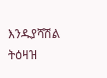እንዱያሻሽል ትዕዛዝ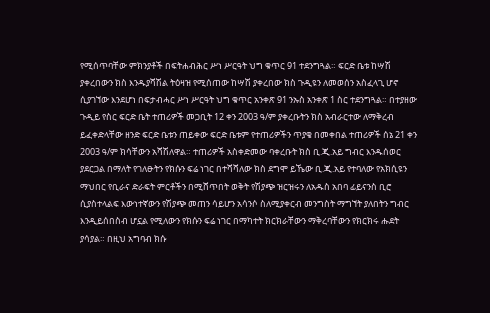የሚሰጥባቸው ምክንያቶች በፍትሐብሕር ሥነ ሥርዓት ህግ ቁጥር 91 ተደንግጓል። ፍርድ ቤቱ ከሣሽ ያቀረበውን ክስ እንዱያሻሽል ትዕዛዝ የሚሰጠው ከሣሽ ያቀረበው ክስ ጉዲዩን ለመወሰን አስፈላጊ ሆኖ ሲያገኘው እንደሆነ በፍታብሓር ሥነ ሥርዓት ህግ ቁጥር አንቀጽ 91 ንኡስ አንቀጽ 1 ስር ተደንግጓል። በተያዘው ጉዲይ የስር ፍርድ ቤት ተጠሪዎች መጋቢት 12 ቀን 2003 ዓ/ም ያቀረቡትን ክስ አብራርተው ለማቅረብ ይፈቀድላቸው ዘንድ ፍርድ ቤቱን ጠይቀው ፍርድ ቤቱም የተጠሪዎችን ጥያቄ በመቀበል ተጠሪዎች ሰኔ 21 ቀን 2003 ዓ/ም ክሳቸውን አሻሽለዋል። ተጠሪዎች አስቀድመው ባቀረቡት ክስ ቢ.ጂ.አይ ግብር እንዱሰወር ያደርጋል በማለት የገለፁትን የክሱን ፍሬ ነገር በተሻሻለው ክስ ደግሞ ይኼው ቢ.ጂ.አይ የተባለው የአክሲዩን ማህበር የቢራና ድራፍት ምርቶችን በሚሸጥበት ወቅት የሽያጭ ዝርዝሩን ለአዱስ አበባ ፊይናንስ ቢሮ ሲያስተላልፍ እውነተኛውን የሽያጭ መጠን ሳይሆን አሳንሶ ስለሚያቀርብ መንግስት ማግኘት ያለበትን ግብር እንዲይሰበስብ ሆኗል የሚለውን የክሱን ፍሬ ነገር በማካተት ክርክራቸውን ማቅረባቸውን የክርክሩ ሑደት ያሳያል። በዚህ አግባብ ክሱ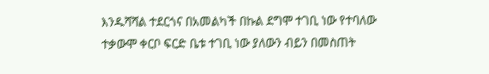እንዱሻሻል ተደርጎና በአመልካች በኩል ደግሞ ተገቢ ነው የተባለው ተቃውሞ ቀርቦ ፍርድ ቤቱ ተገቢ ነው ያለውን ብይን በመስጠት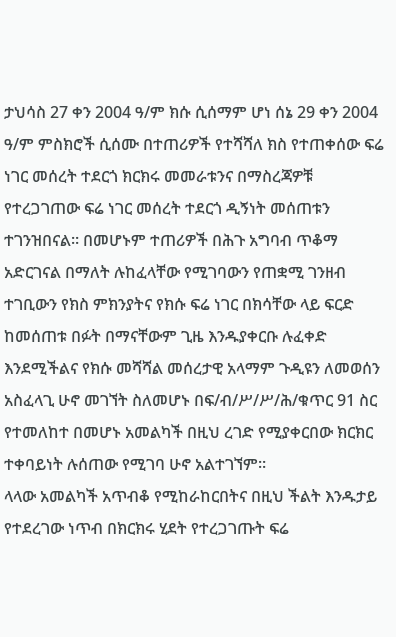ታህሳስ 27 ቀን 2004 ዓ/ም ክሱ ሲሰማም ሆነ ሰኔ 29 ቀን 2004 ዓ/ም ምስክሮች ሲሰሙ በተጠሪዎች የተሻሻለ ክስ የተጠቀሰው ፍሬ ነገር መሰረት ተደርጎ ክርክሩ መመራቱንና በማስረጃዎቹ የተረጋገጠው ፍሬ ነገር መሰረት ተደርጎ ዲኝነት መሰጠቱን ተገንዝበናል። በመሆኑም ተጠሪዎች በሕጉ አግባብ ጥቆማ አድርገናል በማለት ሉከፈላቸው የሚገባውን የጠቋሚ ገንዘብ ተገቢውን የክስ ምክንያትና የክሱ ፍሬ ነገር በክሳቸው ላይ ፍርድ ከመሰጠቱ በፉት በማናቸውም ጊዜ እንዱያቀርቡ ሉፈቀድ እንደሚችልና የክሱ መሻሻል መሰረታዊ አላማም ጉዲዩን ለመወሰን አስፈላጊ ሁኖ መገኘት ስለመሆኑ በፍ/ብ/ሥ/ሥ/ሕ/ቁጥር 91 ስር የተመለከተ በመሆኑ አመልካች በዚህ ረገድ የሚያቀርበው ክርክር ተቀባይነት ሉሰጠው የሚገባ ሁኖ አልተገኘም።
ላላው አመልካች አጥብቆ የሚከራከርበትና በዚህ ችልት እንዱታይ የተደረገው ነጥብ በክርክሩ ሂደት የተረጋገጡት ፍሬ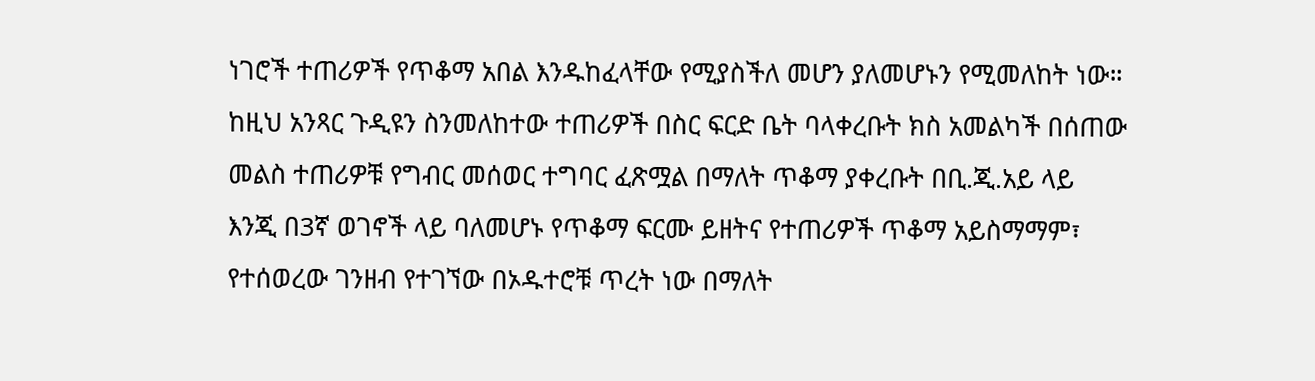ነገሮች ተጠሪዎች የጥቆማ አበል እንዱከፈላቸው የሚያስችለ መሆን ያለመሆኑን የሚመለከት ነው። ከዚህ አንጻር ጉዲዩን ስንመለከተው ተጠሪዎች በስር ፍርድ ቤት ባላቀረቡት ክስ አመልካች በሰጠው መልስ ተጠሪዎቹ የግብር መሰወር ተግባር ፈጽሟል በማለት ጥቆማ ያቀረቡት በቢ.ጂ.አይ ላይ እንጂ በ3ኛ ወገኖች ላይ ባለመሆኑ የጥቆማ ፍርሙ ይዘትና የተጠሪዎች ጥቆማ አይስማማም፣ የተሰወረው ገንዘብ የተገኘው በኦዱተሮቹ ጥረት ነው በማለት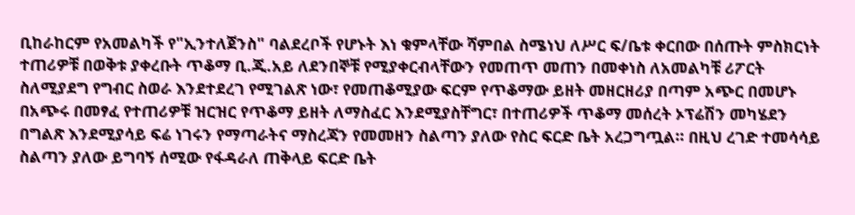ቢከራከርም የአመልካች የ"ኢንተለጀንስ" ባልደረቦች የሆኑት እነ ቁምላቸው ሻምበል ስሜነህ ለሥር ፍ/ቤቱ ቀርበው በሰጡት ምስክርነት ተጠሪዎቹ በወቅቱ ያቀረቡት ጥቆማ ቢ.ጂ.አይ ለደንበኞቹ የሚያቀርብላቸውን የመጠጥ መጠን በመቀነስ ለአመልካቹ ሪፖርት ስለሚያደግ የግብር ስወራ እንደተደረገ የሚገልጽ ነው፣ የመጠቆሚያው ፍርም የጥቆማው ይዘት መዘርዘሪያ በጣም አጭር በመሆኑ በአጭሩ በመፃፈ የተጠሪዎቹ ዝርዝር የጥቆማ ይዘት ለማስፈር እንደሚያስቸግር፣ በተጠሪዎች ጥቆማ መሰረት ኦፕሬሽን መካሄደን በግልጽ እንደሚያሳይ ፍሬ ነገሩን የማጣራትና ማስረጃን የመመዘን ስልጣን ያለው የስር ፍርድ ቤት አረጋግጧል። በዚህ ረገድ ተመሳሳይ ስልጣን ያለው ይግባኝ ሰሚው የፋዳራለ ጠቅላይ ፍርድ ቤት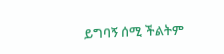ይግባኝ ሰሚ ችልትም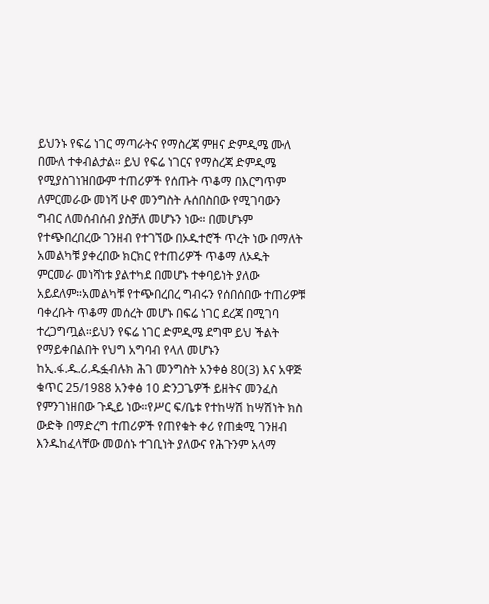ይህንኑ የፍሬ ነገር ማጣራትና የማስረጃ ምዘና ድምዲሜ ሙለ በሙለ ተቀብልታል። ይህ የፍሬ ነገርና የማስረጃ ድምዲሜ የሚያስገነዝበውም ተጠሪዎች የሰጡት ጥቆማ በእርግጥም ለምርመራው መነሻ ሁኖ መንግስት ሉሰበስበው የሚገባውን ግብር ለመሰብሰብ ያስቻለ መሆኑን ነው። በመሆኑም የተጭበረበረው ገንዘብ የተገኘው በኦዱተሮች ጥረት ነው በማለት አመልካቹ ያቀረበው ክርክር የተጠሪዎች ጥቆማ ለኦዱት ምርመራ መነሻነቱ ያልተካደ በመሆኑ ተቀባይነት ያለው አይደለም።አመልካቹ የተጭበረበረ ግብሩን የሰበሰበው ተጠሪዎቹ ባቀረቡት ጥቆማ መሰረት መሆኑ በፍሬ ነገር ደረጃ በሚገባ ተረጋግጧል።ይህን የፍሬ ነገር ድምዲሜ ደግሞ ይህ ችልት የማይቀበልበት የህግ አግባብ የላለ መሆኑን ከኢ.ፋ.ዱ.ሪ.ዱፏብሉክ ሕገ መንግስት አንቀፅ 80(3) እና አዋጅ ቁጥር 25/1988 አንቀፅ 10 ድንጋጌዎች ይዘትና መንፈስ የምንገነዘበው ጉዲይ ነው።የሥር ፍ/ቤቱ የተከሣሽ ከሣሽነት ክስ ውድቅ በማድረግ ተጠሪዎች የጠየቁት ቀሪ የጠቋሚ ገንዘብ እንዱከፈላቸው መወሰኑ ተገቢነት ያለውና የሕጉንም አላማ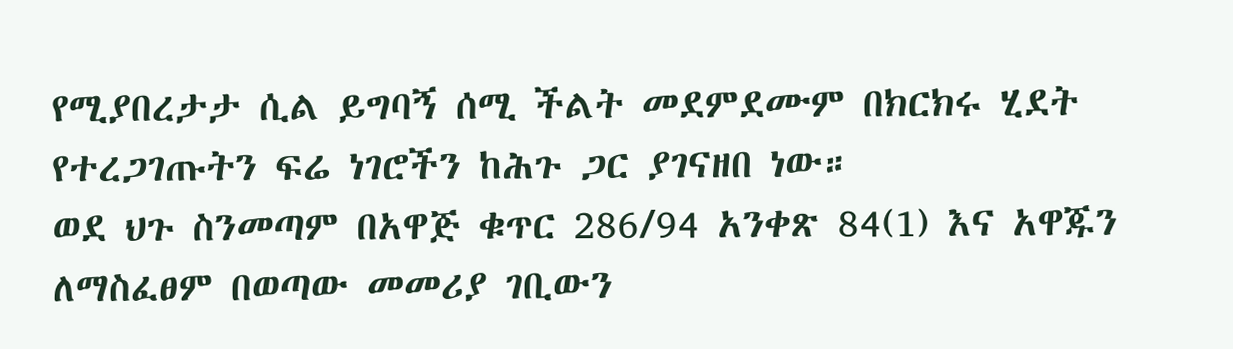የሚያበረታታ ሲል ይግባኝ ሰሚ ችልት መደምደሙም በክርክሩ ሂደት የተረጋገጡትን ፍሬ ነገሮችን ከሕጉ ጋር ያገናዘበ ነው።
ወደ ህጉ ስንመጣም በአዋጅ ቁጥር 286/94 አንቀጽ 84(1) እና አዋጁን ለማስፈፀም በወጣው መመሪያ ገቢውን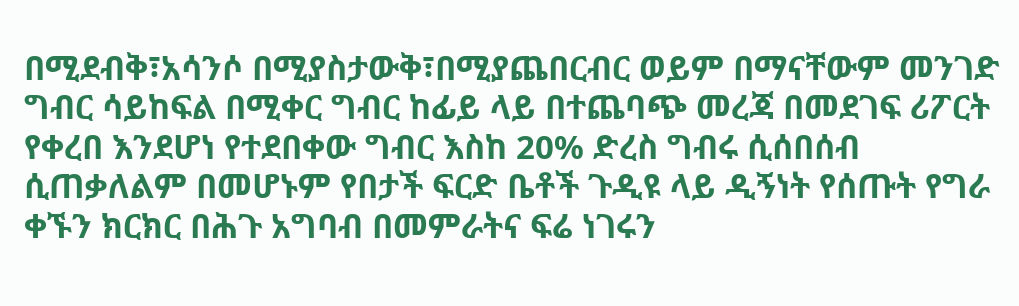በሚደብቅ፣አሳንሶ በሚያስታውቅ፣በሚያጨበርብር ወይም በማናቸውም መንገድ ግብር ሳይከፍል በሚቀር ግብር ከፊይ ላይ በተጨባጭ መረጃ በመደገፍ ሪፖርት የቀረበ እንደሆነ የተደበቀው ግብር እስከ 20% ድረስ ግብሩ ሲሰበሰብ ሲጠቃለልም በመሆኑም የበታች ፍርድ ቤቶች ጉዲዩ ላይ ዲኝነት የሰጡት የግራ ቀኙን ክርክር በሕጉ አግባብ በመምራትና ፍሬ ነገሩን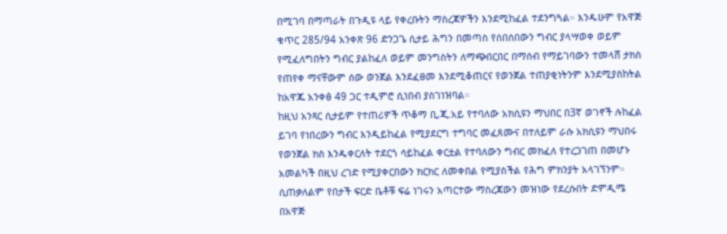በሚገባ በማጣራት በጉዲዩ ላይ የቀረቡትን ማስረጃዎችን እንደሚከፈል ተደንግጓል። እንዱሁም የአዋጅ ቁጥር 285/94 አንቀጽ 96 ድንጋጌ ሲታይ ሕግን በመጣስ የሰበሰበውን ግብር ያላሣወቀ ወይም የሚፈለግበትን ግብር ያልከፈለ ወይም መንግስትን ለማጭበርበር በማሰብ የማይገባውን ተመላሸ ታክስ የጠየቀ ማናቸውም ሰው ወንጀል እንደፈፀመ እንደሚቆጠርና የወንጀል ተጠያቂነትንም እንደሚያስከትል ከአዋጁ አንቀፅ 49 ጋር ተዲምሮ ሲነበብ ያስገነዝባል።
ከዚህ አንጻር ሲታይም የተጠሪዎች ጥቆማ ቢ,ጂ.አይ የተባለው አክሲዩን ማህበር በ3ኛ ወገኖች ሉከፈል ይገባ የነበረውን ግብር እንዲይከፈል የሚያደርግ ተግባር መፈጸሙና በተለይም ራሱ አክሲዩን ማህበሩ የወንጀል ክስ እንዱቀርለት ተደርጎ ሳይከፈል ቀርቷል የተባለውን ግብር መክፈለ የተረጋገጠ በመሆኑ አመልካች በዚህ ረገድ የሚያቀርበውን ክርክር ለመቀበል የሚያስችል የሕግ ምክንያት አላገኘንም።
ሲጠቃለልም የበታች ፍርድ ቤቶቹ ፍሬ ነገሩን አጣርተው ማስረጃውን መዝነው የደረሱበት ድምዲሜ በአዋጅ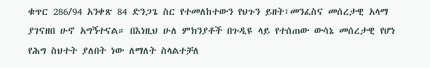ቁጥር 286/94 አንቀጽ 84 ድንጋጌ ስር የተመለከተውን የህጉን ይዘት፣መንፈስና መሰረታዊ አላማ ያገናዘበ ሁኖ አግኝተናል። በእነዚህ ሁለ ምክንያቶች በጉዲዩ ላይ የተሰጠው ውሳኔ መሰረታዊ የሆነ የሕግ ስህተት ያለበት ነው ለማለት ስላልተቻለ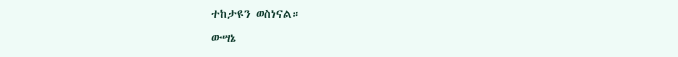ተከታዩን ወስነናል።
ውሣኔ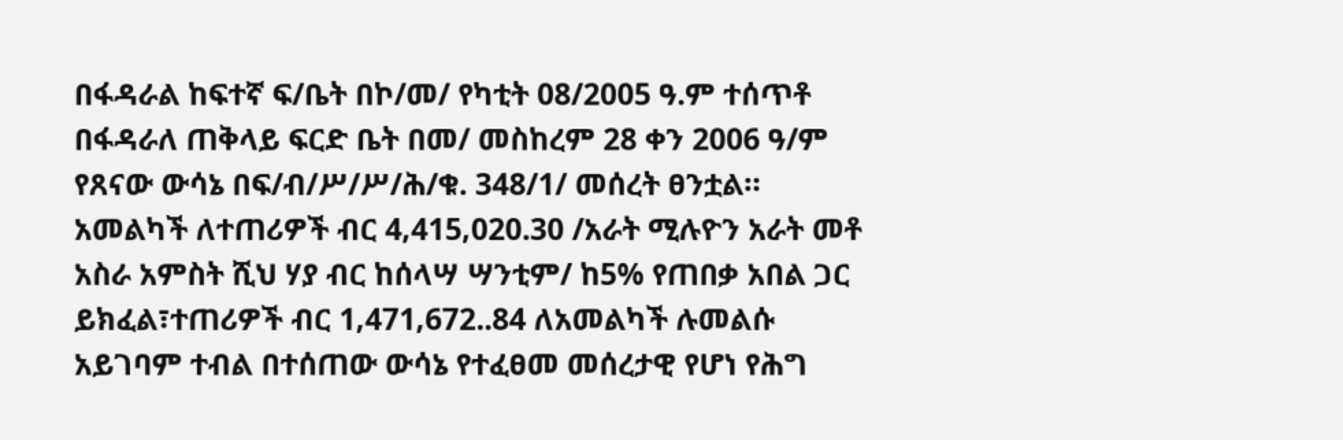በፋዳራል ከፍተኛ ፍ/ቤት በኮ/መ/ የካቲት 08/2005 ዓ.ም ተሰጥቶ በፋዳራለ ጠቅላይ ፍርድ ቤት በመ/ መስከረም 28 ቀን 2006 ዓ/ም የጸናው ውሳኔ በፍ/ብ/ሥ/ሥ/ሕ/ቁ. 348/1/ መሰረት ፀንቷል።
አመልካች ለተጠሪዎች ብር 4‚415‚020.30 /አራት ሚሉዮን አራት መቶ አስራ አምስት ሺህ ሃያ ብር ከሰላሣ ሣንቲም/ ከ5% የጠበቃ አበል ጋር ይክፈል፣ተጠሪዎች ብር 1‚471‚672..84 ለአመልካች ሉመልሱ አይገባም ተብል በተሰጠው ውሳኔ የተፈፀመ መሰረታዊ የሆነ የሕግ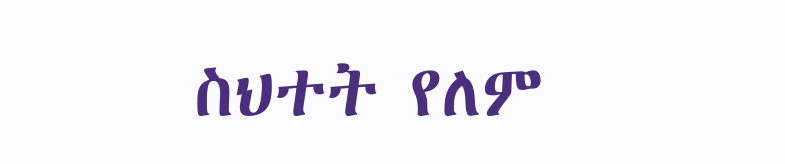ስህተት የለም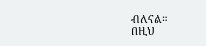ብለናል።
በዚህ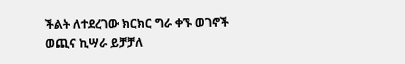ችልት ለተደረገው ክርክር ግራ ቀኙ ወገኖች ወጪና ኪሣራ ይቻቻለ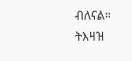ብለናል።
ትእዛዝ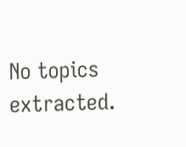No topics extracted.